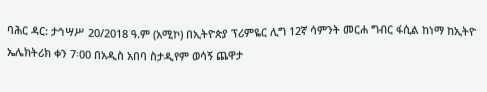ባሕር ዳር: ታኅሣሥ 20/2018 ዓ.ም (አሚኮ) በኢትዮጵያ ፕሪምዬር ሊግ 12ኛ ሳምንት መርሐ ግብር ፋሲል ከነማ ከኢትዮ ኤሌክትሪክ ቀን 7፡00 በአዲስ አበባ ስታዲየም ወሳኝ ጨዋታ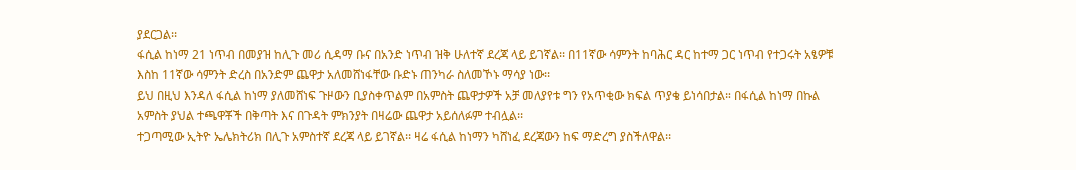ያደርጋል፡፡
ፋሲል ከነማ 21 ነጥብ በመያዝ ከሊጉ መሪ ሲዳማ ቡና በአንድ ነጥብ ዝቅ ሁለተኛ ደረጃ ላይ ይገኛል፡፡ በ11ኛው ሳምንት ከባሕር ዳር ከተማ ጋር ነጥብ የተጋሩት አፄዎቹ እስከ 11ኛው ሳምንት ድረስ በአንድም ጨዋታ አለመሸነፋቸው ቡድኑ ጠንካራ ስለመኾኑ ማሳያ ነው፡፡
ይህ በዚህ እንዳለ ፋሲል ከነማ ያለመሸነፍ ጉዞውን ቢያስቀጥልም በአምስት ጨዋታዎች አቻ መለያየቱ ግን የአጥቂው ክፍል ጥያቄ ይነሳበታል። በፋሲል ከነማ በኩል አምስት ያህል ተጫዋቾች በቅጣት እና በጉዳት ምክንያት በዛሬው ጨዋታ አይሰለፉም ተብሏል፡፡
ተጋጣሚው ኢትዮ ኤሌክትሪክ በሊጉ አምስተኛ ደረጃ ላይ ይገኛል፡፡ ዛሬ ፋሲል ከነማን ካሸነፈ ደረጃውን ከፍ ማድረግ ያስችለዋል፡፡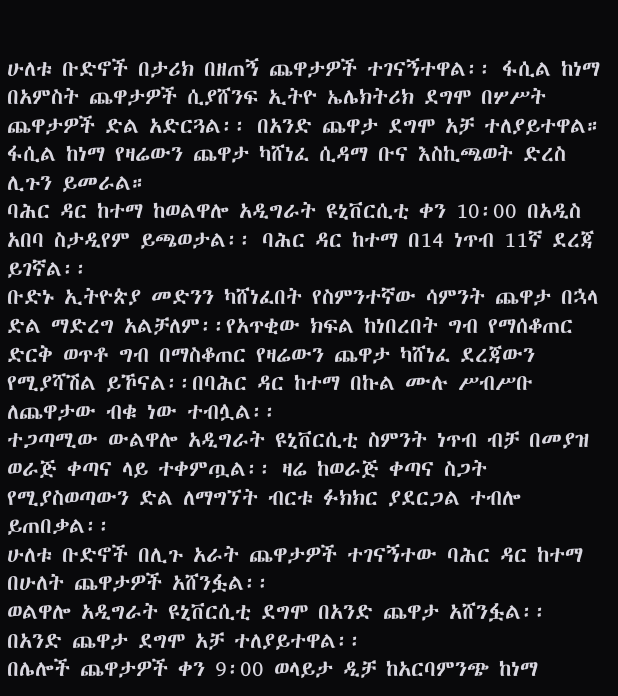ሁለቱ ቡድኖች በታሪክ በዘጠኝ ጨዋታዎች ተገናኝተዋል፡፡ ፋሲል ከነማ በአምስት ጨዋታዎች ሲያሸንፍ ኢትዮ ኤሌክትሪክ ደግሞ በሦሥት ጨዋታዎች ድል አድርጓል፡፡ በአንድ ጨዋታ ደግሞ አቻ ተለያይተዋል። ፋሲል ከነማ የዛሬውን ጨዋታ ካሸነፈ ሲዳማ ቡና እስኪጫወት ድረስ ሊጉን ይመራል።
ባሕር ዳር ከተማ ከወልዋሎ አዲግራት ዩኒቨርሲቲ ቀን 10፡00 በአዲስ አበባ ስታዲየም ይጫወታል፡፡ ባሕር ዳር ከተማ በ14 ነጥብ 11ኛ ደረጃ ይገኛል፡፡
ቡድኑ ኢትዮጵያ መድንን ካሸነፈበት የስምንተኛው ሳምንት ጨዋታ በኋላ ድል ማድረግ አልቻለም፡፡የአጥቂው ክፍል ከነበረበት ግብ የማሰቆጠር ድርቅ ወጥቶ ግብ በማስቆጠር የዛሬውን ጨዋታ ካሸነፈ ደረጃውን የሚያሻሽል ይኾናል፡፡በባሕር ዳር ከተማ በኩል ሙሉ ሥብሥቡ ለጨዋታው ብቁ ነው ተብሏል፡፡
ተጋጣሚው ውልዋሎ አዲግራት ዩኒቨርሲቲ ስምንት ነጥብ ብቻ በመያዝ ወራጅ ቀጣና ላይ ተቀምጧል፡፡ ዛሬ ከወራጅ ቀጣና ስጋት የሚያስወጣውን ድል ለማግኘት ብርቱ ፉክክር ያደርጋል ተብሎ ይጠበቃል፡፡
ሁለቱ ቡድኖች በሊጉ አራት ጨዋታዎች ተገናኝተው ባሕር ዳር ከተማ በሁለት ጨዋታዎች አሸንፏል፡፡
ወልዋሎ አዲግራት ዩኒቨርሲቲ ደግሞ በአንድ ጨዋታ አሸንፏል፡፡ በአንድ ጨዋታ ደግሞ አቻ ተለያይተዋል፡፡
በሌሎች ጨዋታዎች ቀን 9፡00 ወላይታ ዲቻ ከአርባምንጭ ከነማ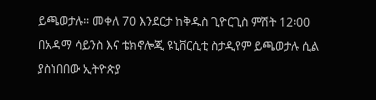ይጫወታሉ። መቀለ 70 እንደርታ ከቅዱስ ጊዮርጊስ ምሽት 12፡00 በአዳማ ሳይንስ እና ቴክኖሎጂ ዩኒቨርሲቲ ስታዲየም ይጫወታሉ ሲል ያስነበበው ኢትዮጵያ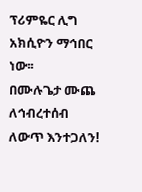ፕሪምዬር ሊግ አክሲዮን ማኅበር ነው፡፡
በሙሉጌታ ሙጨ
ለኅብረተሰብ ለውጥ እንተጋለን!